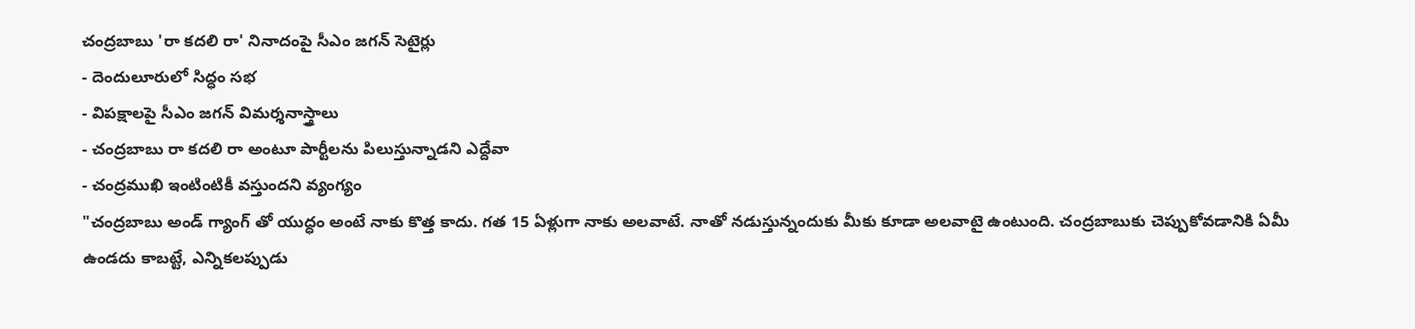చంద్రబాబు 'రా కదలి రా' నినాదంపై సీఎం జగన్ సెటైర్లు
- దెందులూరులో సిద్ధం సభ
- విపక్షాలపై సీఎం జగన్ విమర్శనాస్త్రాలు
- చంద్రబాబు రా కదలి రా అంటూ పార్టీలను పిలుస్తున్నాడని ఎద్దేవా
- చంద్రముఖి ఇంటింటికీ వస్తుందని వ్యంగ్యం
"చంద్రబాబు అండ్ గ్యాంగ్ తో యుద్ధం అంటే నాకు కొత్త కాదు. గత 15 ఏళ్లుగా నాకు అలవాటే. నాతో నడుస్తున్నందుకు మీకు కూడా అలవాటై ఉంటుంది. చంద్రబాబుకు చెప్పుకోవడానికి ఏమీ ఉండదు కాబట్టే, ఎన్నికలప్పుడు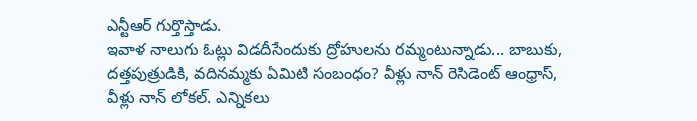ఎన్టీఆర్ గుర్తొస్తాడు.
ఇవాళ నాలుగు ఓట్లు విడదీసేందుకు ద్రోహులను రమ్మంటున్నాడు... బాబుకు, దత్తపుత్రుడికి, వదినమ్మకు ఏమిటి సంబంధం? వీళ్లు నాన్ రెసిడెంట్ ఆంధ్రాస్, వీళ్లు నాన్ లోకల్. ఎన్నికలు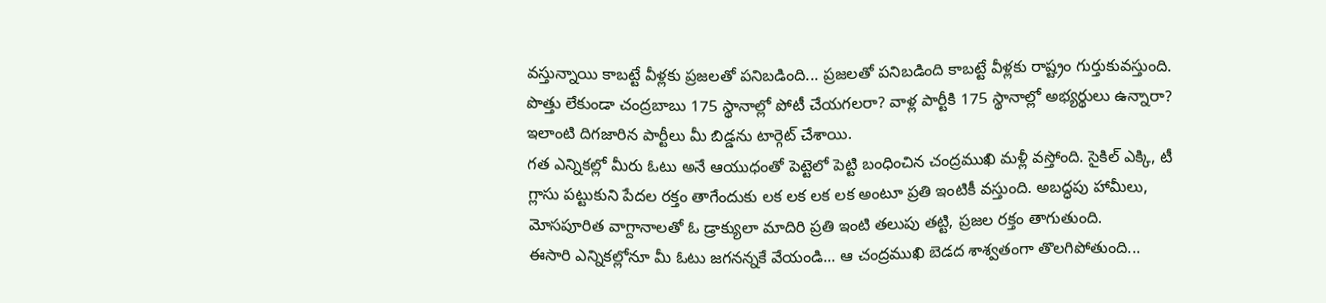వస్తున్నాయి కాబట్టే వీళ్లకు ప్రజలతో పనిబడింది... ప్రజలతో పనిబడింది కాబట్టే వీళ్లకు రాష్ట్రం గుర్తుకువస్తుంది.
పొత్తు లేకుండా చంద్రబాబు 175 స్థానాల్లో పోటీ చేయగలరా? వాళ్ల పార్టీకి 175 స్థానాల్లో అభ్యర్థులు ఉన్నారా? ఇలాంటి దిగజారిన పార్టీలు మీ బిడ్డను టార్గెట్ చేశాయి.
గత ఎన్నికల్లో మీరు ఓటు అనే ఆయుధంతో పెట్టెలో పెట్టి బంధించిన చంద్రముఖి మళ్లీ వస్తోంది. సైకిల్ ఎక్కి, టీ గ్లాసు పట్టుకుని పేదల రక్తం తాగేందుకు లక లక లక లక అంటూ ప్రతి ఇంటికీ వస్తుంది. అబద్ధపు హామీలు, మోసపూరిత వాగ్దానాలతో ఓ డ్రాక్యులా మాదిరి ప్రతి ఇంటి తలుపు తట్టి, ప్రజల రక్తం తాగుతుంది.
ఈసారి ఎన్నికల్లోనూ మీ ఓటు జగనన్నకే వేయండి... ఆ చంద్రముఖి బెడద శాశ్వతంగా తొలగిపోతుంది...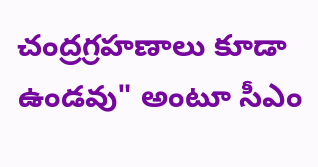చంద్రగ్రహణాలు కూడా ఉండవు" అంటూ సీఎం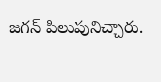జగన్ పిలుపునిచ్చారు.